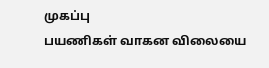முகப்பு
பயணிகள் வாகன விலையை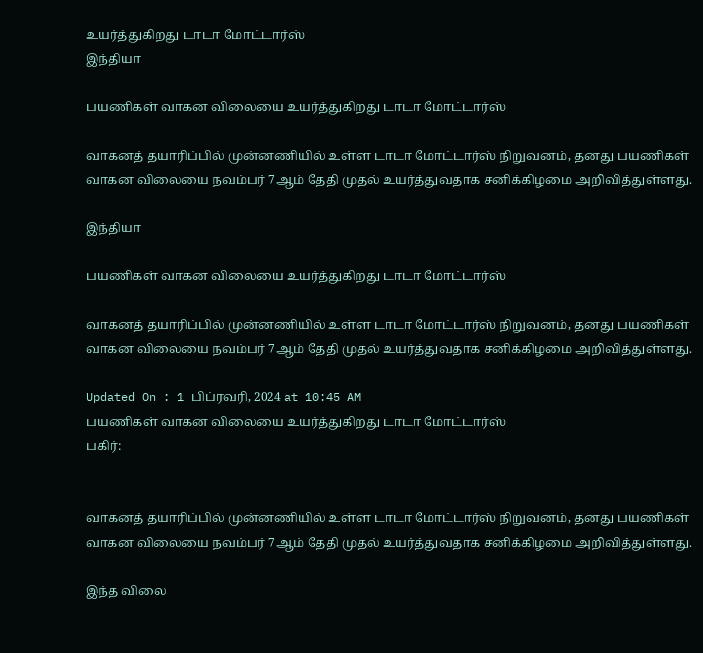உயர்த்துகிறது டாடா மோட்டார்ஸ்
இந்தியா

பயணிகள் வாகன விலையை உயர்த்துகிறது டாடா மோட்டார்ஸ்

வாகனத் தயாரிப்பில் முன்னணியில் உள்ள டாடா மோட்டார்ஸ் நிறுவனம், தனது பயணிகள் வாகன விலையை நவம்பர் 7ஆம் தேதி முதல் உயர்த்துவதாக சனிக்கிழமை அறிவித்துள்ளது.

இந்தியா

பயணிகள் வாகன விலையை உயர்த்துகிறது டாடா மோட்டார்ஸ்

வாகனத் தயாரிப்பில் முன்னணியில் உள்ள டாடா மோட்டார்ஸ் நிறுவனம், தனது பயணிகள் வாகன விலையை நவம்பர் 7ஆம் தேதி முதல் உயர்த்துவதாக சனிக்கிழமை அறிவித்துள்ளது.

Updated On : 1 பிப்ரவரி, 2024 at 10:45 AM
பயணிகள் வாகன விலையை உயர்த்துகிறது டாடா மோட்டார்ஸ்
பகிர்:


வாகனத் தயாரிப்பில் முன்னணியில் உள்ள டாடா மோட்டார்ஸ் நிறுவனம், தனது பயணிகள் வாகன விலையை நவம்பர் 7ஆம் தேதி முதல் உயர்த்துவதாக சனிக்கிழமை அறிவித்துள்ளது.

இந்த விலை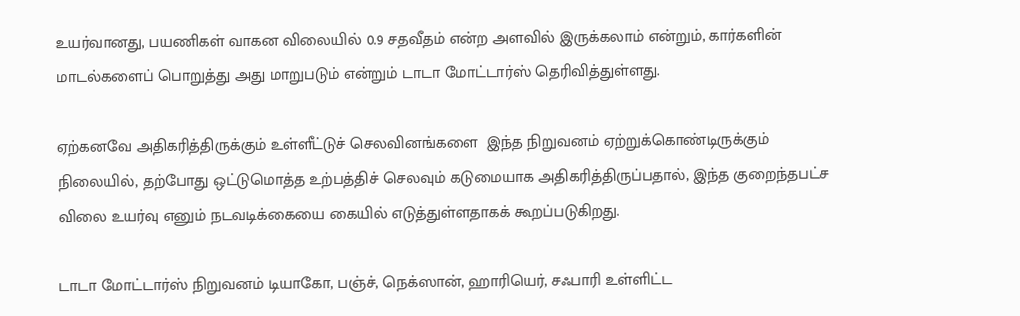உயர்வானது, பயணிகள் வாகன விலையில் 0.9 சதவீதம் என்ற அளவில் இருக்கலாம் என்றும், கார்களின் மாடல்களைப் பொறுத்து அது மாறுபடும் என்றும் டாடா மோட்டார்ஸ் தெரிவித்துள்ளது.

ஏற்கனவே அதிகரித்திருக்கும் உள்ளீட்டுச் செலவினங்களை  இந்த நிறுவனம் ஏற்றுக்கொண்டிருக்கும் நிலையில், தற்போது ஒட்டுமொத்த உற்பத்திச் செலவும் கடுமையாக அதிகரித்திருப்பதால், இந்த குறைந்தபட்ச விலை உயர்வு எனும் நடவடிக்கையை கையில் எடுத்துள்ளதாகக் கூறப்படுகிறது.

டாடா மோட்டார்ஸ் நிறுவனம் டியாகோ, பஞ்ச், நெக்ஸான், ஹாரியெர், சஃபாரி உள்ளிட்ட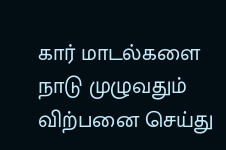கார் மாடல்களை நாடு முழுவதும் விற்பனை செய்து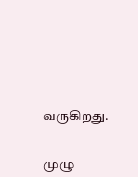வருகிறது.


முழு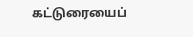கட்டுரையைப்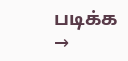படிக்க →